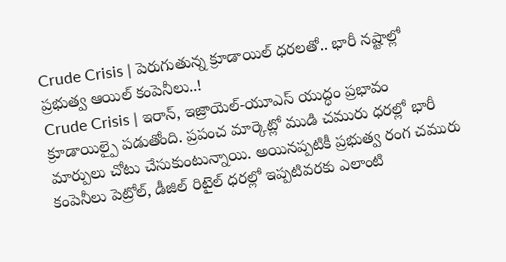Crude Crisis | పెరుగుతున్న క్రూడాయిల్ ధరలతో.. భారీ నష్టాల్లో ప్రభుత్వ ఆయిల్ కంపెనీలు..!
Crude Crisis | ఇరాన్, ఇజ్రాయెల్-యూఎస్ యుద్ధం ప్రభావం క్రూడాయిల్పై పడుతోంది. ప్రపంచ మార్కెట్లో ముడి చమురు ధరల్లో భారీ మార్పులు చోటు చేసుకుంటున్నాయి. అయినప్పటికీ ప్రభుత్వ రంగ చమురు కంపెనీలు పెట్రోల్, డీజిల్ రిటైల్ ధరల్లో ఇప్పటివరకు ఎలాంటి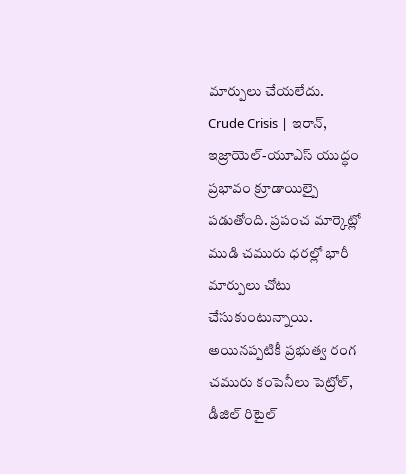మార్పులు చేయలేదు.
Crude Crisis | ఇరాన్, ఇజ్రాయెల్-యూఎస్ యుద్ధం ప్రభావం క్రూడాయిల్పై పడుతోంది. ప్రపంచ మార్కెట్లో ముడి చమురు ధరల్లో భారీ మార్పులు చోటు చేసుకుంటున్నాయి. అయినప్పటికీ ప్రభుత్వ రంగ చమురు కంపెనీలు పెట్రోల్, డీజిల్ రిటైల్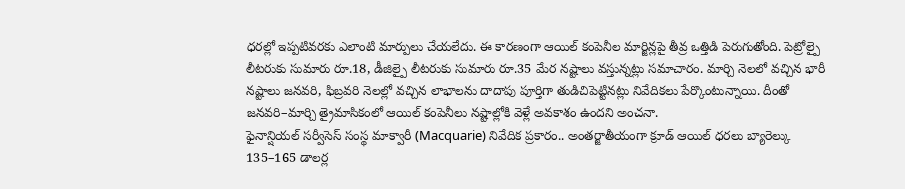ధరల్లో ఇప్పటివరకు ఎలాంటి మార్పులు చేయలేదు. ఈ కారణంగా ఆయిల్ కంపెనీల మార్జిన్లపై తీవ్ర ఒత్తిడి పెరుగుతోంది. పెట్రోల్పై లీటరుకు సుమారు రూ.18, డీజిల్పై లీటరుకు సుమారు రూ.35 మేర నష్టాలు వస్తున్నట్లు సమాచారం. మార్చి నెలలో వచ్చిన భారీ నష్టాలు జనవరి, ఫిబ్రవరి నెలల్లో వచ్చిన లాభాలను దాదాపు పూర్తిగా తుడిచిపెట్టినట్లు నివేదికలు పేర్కొంటున్నాయి. దీంతో జనవరి–మార్చి త్రైమాసికంలో ఆయిల్ కంపెనీలు నష్టాల్లోకి వెళ్లే అవకాశం ఉందని అంచనా.
ఫైనాన్షియల్ సర్వీసెస్ సంస్థ మాక్వారీ (Macquarie) నివేదిక ప్రకారం.. అంతర్జాతీయంగా క్రూడ్ ఆయిల్ ధరలు బ్యారెల్కు 135–165 డాలర్ల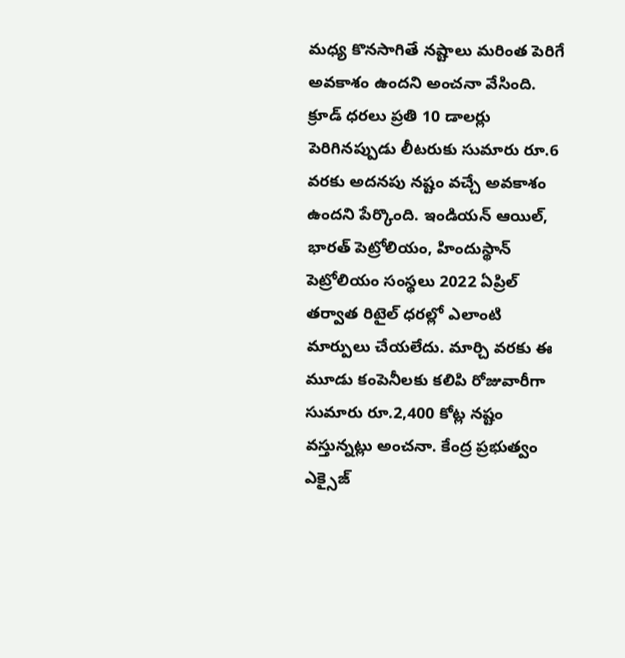మధ్య కొనసాగితే నష్టాలు మరింత పెరిగే అవకాశం ఉందని అంచనా వేసింది. క్రూడ్ ధరలు ప్రతి 10 డాలర్లు పెరిగినప్పుడు లీటరుకు సుమారు రూ.6 వరకు అదనపు నష్టం వచ్చే అవకాశం ఉందని పేర్కొంది. ఇండియన్ ఆయిల్, భారత్ పెట్రోలియం, హిందుస్థాన్ పెట్రోలియం సంస్థలు 2022 ఏప్రిల్ తర్వాత రిటైల్ ధరల్లో ఎలాంటి మార్పులు చేయలేదు. మార్చి వరకు ఈ మూడు కంపెనీలకు కలిపి రోజువారీగా సుమారు రూ.2,400 కోట్ల నష్టం వస్తున్నట్లు అంచనా. కేంద్ర ప్రభుత్వం ఎక్సైజ్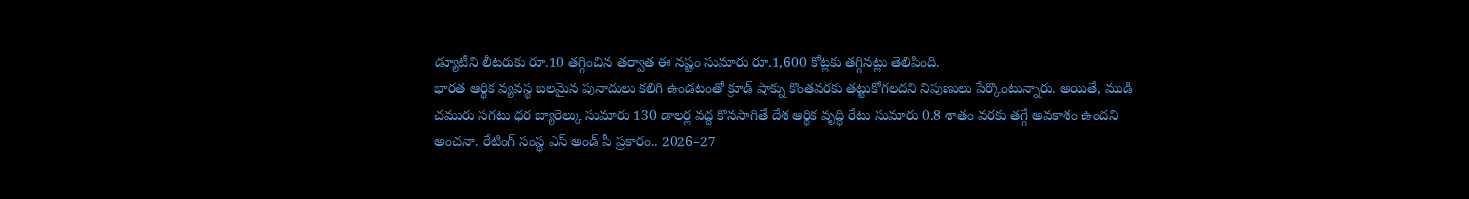డ్యూటీని లీటరుకు రూ.10 తగ్గించిన తర్వాత ఈ నష్టం సుమారు రూ.1,600 కోట్లకు తగ్గినట్లు తెలిపింది.
భారత ఆర్థిక వ్యవస్థ బలమైన పునాదులు కలిగి ఉండటంతో క్రూడ్ షాక్ను కొంతవరకు తట్టుకోగలదని నిపుణులు పేర్కొంటున్నారు. అయితే, ముడి చమురు సగటు ధర బ్యారెల్కు సుమారు 130 డాలర్ల వద్ద కొనసాగితే దేశ ఆర్థిక వృద్ధి రేటు సుమారు 0.8 శాతం వరకు తగ్గే అవకాశం ఉందని అంచనా. రేటింగ్ సంస్థ ఎస్ అండ్ పీ ప్రకారం.. 2026–27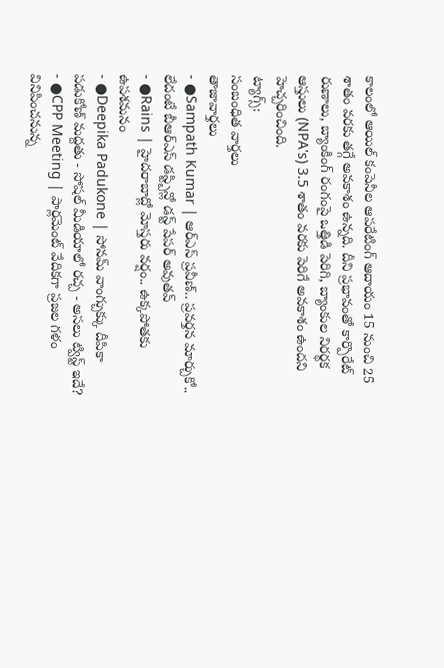కాలంలో ఆయిల్ కంపెనీల ఆపరేటింగ్ ఆదాయం 15 నుంచి 25 శాతం వరకు తగ్గే అవకాశం ఉన్నది. దీని ప్రభావంతో కార్పొరేట్ రుణాలు, బ్యాంకింగ్ రంగంపై ఒత్తిడి పెరిగి, బ్యాంకుల నిరర్థక ఆస్తులు (NPA's) 3.5 శాతం వరకు పెరిగే అవకాశం ఉందని హెచ్చరించింది.
ట్యాగ్స్:
సంబంధిత వార్తలు
తాజావార్తలు
- ●Sampath Kumar | ఆర్ఎస్ ప్రవీణ్.. ప్రవర్తన మార్చుకో.. లేదంటే బీఆర్ఎస్ డస్ట్బిన్లో డస్ట్ పేపర్ అవుతవ్
- ●Rains | హైదరాబాద్లో మోస్తరు వర్షం.. ఉక్కపోతకు ఉపశమనం
- ●Deepika Padukone | సోనమ్ వాంగ్చుక్కు దీపికా పడుకోణ్ మద్దతు - సోషల్ మీడియాలో రచ్చ - అసలు ట్విస్ట్ ఇదే?
- ●CPP Meeting | పార్లమెంట్ వేదికగా ప్రజల గళం వినిపించనున్న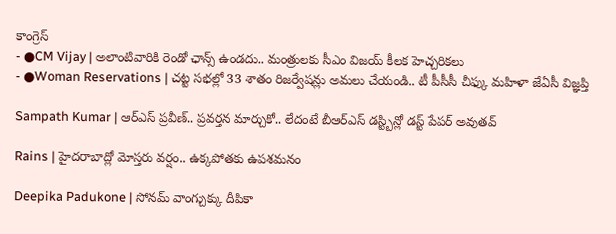కాంగ్రెస్
- ●CM Vijay | అలాంటివారికి రెండో ఛాన్స్ ఉండదు.. మంత్రులకు సీఎం విజయ్ కీలక హెచ్చరికలు
- ●Woman Reservations | చట్ట సభల్లో 33 శాతం రిజర్వేషన్లు అమలు చేయండి.. టీ పీసీసీ చీఫ్కు మహిళా జేఏసీ విజ్ఞప్తి

Sampath Kumar | ఆర్ఎస్ ప్రవీణ్.. ప్రవర్తన మార్చుకో.. లేదంటే బీఆర్ఎస్ డస్ట్బిన్లో డస్ట్ పేపర్ అవుతవ్

Rains | హైదరాబాద్లో మోస్తరు వర్షం.. ఉక్కపోతకు ఉపశమనం

Deepika Padukone | సోనమ్ వాంగ్చుక్కు దీపికా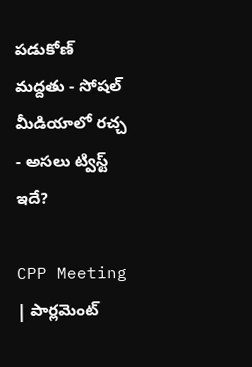పడుకోణ్ మద్దతు - సోషల్ మీడియాలో రచ్చ - అసలు ట్విస్ట్ ఇదే?

CPP Meeting | పార్లమెంట్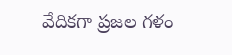వేదికగా ప్రజల గళం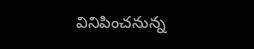వినిపించనున్న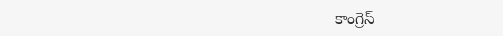కాంగ్రెస్